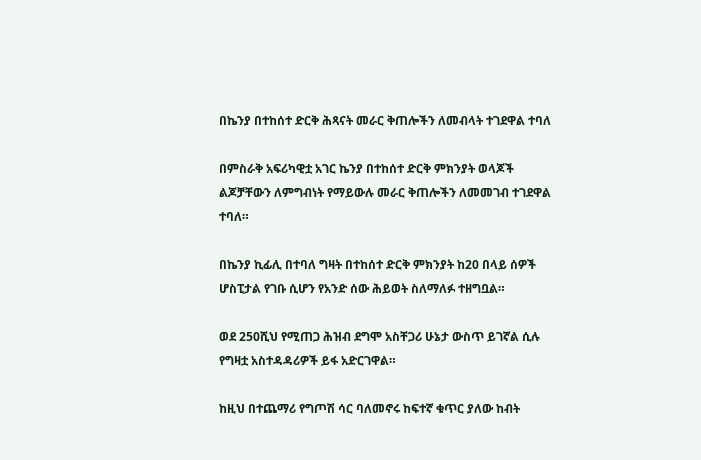በኬንያ በተከሰተ ድርቅ ሕጻናት መራር ቅጠሎችን ለመብላት ተገደዋል ተባለ

በምስራቅ አፍሪካዊቷ አገር ኬንያ በተከሰተ ድርቅ ምክንያት ወላጆች ልጆቻቸውን ለምግብነት የማይውሉ መራር ቅጠሎችን ለመመገብ ተገደዋል ተባለ።

በኬንያ ኪፊሊ በተባለ ግዛት በተከሰተ ድርቅ ምክንያት ከ20 በላይ ሰዎች ሆስፒታል የገቡ ሲሆን የአንድ ሰው ሕይወት ስለማለፉ ተዘግቧል።

ወደ 250ሺህ የሚጠጋ ሕዝብ ደግሞ አስቸጋሪ ሁኔታ ውስጥ ይገኛል ሲሉ የግዛቷ አስተዳዳሪዎች ይፋ አድርገዋል።

ከዚህ በተጨማሪ የግጦሽ ሳር ባለመኖሩ ከፍተኛ ቁጥር ያለው ከብት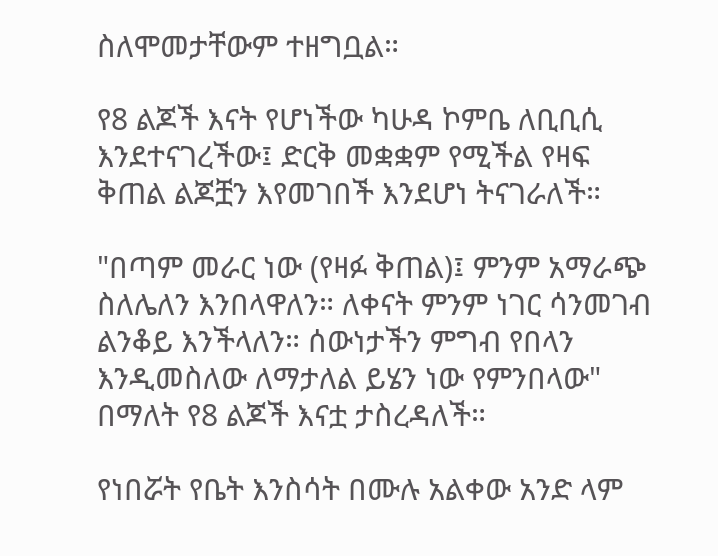ስለሞመታቸውም ተዘግቧል።

የ8 ልጆች እናት የሆነችው ካሁዳ ኮምቤ ለቢቢሲ እንደተናገረችው፤ ድርቅ መቋቋም የሚችል የዛፍ ቅጠል ልጆቿን እየመገበች እንደሆነ ትናገራለች።

"በጣም መራር ነው (የዛፉ ቅጠል)፤ ምንም አማራጭ ስለሌለን እንበላዋለን። ለቀናት ምንም ነገር ሳንመገብ ልንቆይ እንችላለን። ሰውነታችን ምግብ የበላን እንዲመስለው ለማታለል ይሄን ነው የምንበላው" በማለት የ8 ልጆች እናቷ ታስረዳለች።

የነበሯት የቤት እንስሳት በሙሉ አልቀው አንድ ላም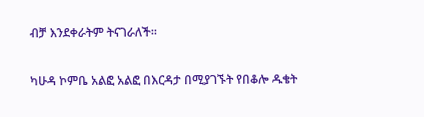ብቻ እንደቀራትም ትናገራለች።

ካሁዳ ኮምቤ አልፎ አልፎ በእርዳታ በሚያገኙት የበቆሎ ዱቄት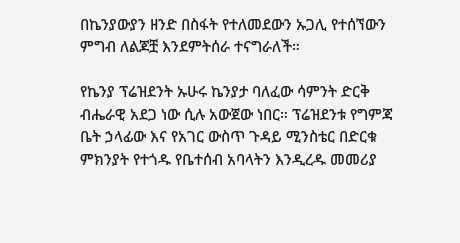በኬንያውያን ዘንድ በስፋት የተለመደውን ኡጋሊ የተሰኘውን ምግብ ለልጆቿ እንደምትሰራ ተናግራለች።

የኬንያ ፕሬዝደንት ኡሁሩ ኬንያታ ባለፈው ሳምንት ድርቅ ብሔራዊ አደጋ ነው ሲሉ አውጀው ነበር። ፕሬዝደንቱ የግምጃ ቤት ኃላፊው እና የአገር ውስጥ ጉዳይ ሚንስቴር በድርቁ ምክንያት የተጎዱ የቤተሰብ አባላትን እንዲረዱ መመሪያ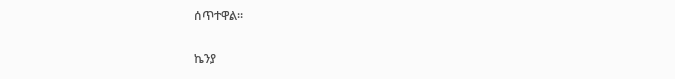ሰጥተዋል።

ኬንያ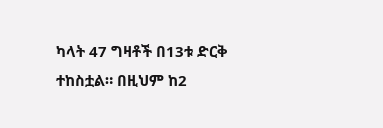ካላት 47 ግዛቶች በ13ቱ ድርቅ ተከስቷል። በዚህም ከ2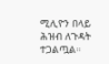ሚሊዮን በላይ ሕዝብ ለጉዳት ተጋልጧል።